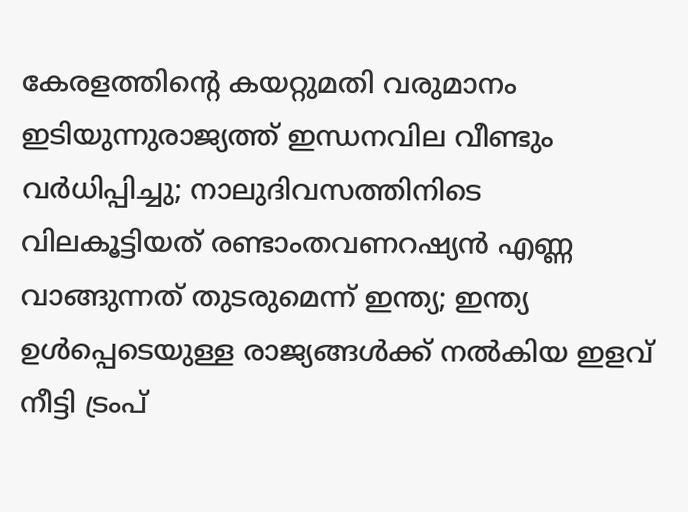കേരളത്തിന്റെ കയറ്റുമതി വരുമാനം ഇടിയുന്നുരാജ്യത്ത് ഇന്ധനവില വീണ്ടും വർ‌ധിപ്പിച്ചു; നാലുദിവസത്തിനിടെ വിലകൂട്ടിയത് രണ്ടാംതവണറഷ്യൻ എണ്ണ വാങ്ങുന്നത് തുടരുമെന്ന് ഇന്ത്യ; ഇന്ത്യ ഉൾപ്പെടെയുള്ള രാജ്യങ്ങൾക്ക് നൽകിയ ഇളവ് നീട്ടി ട്രംപ്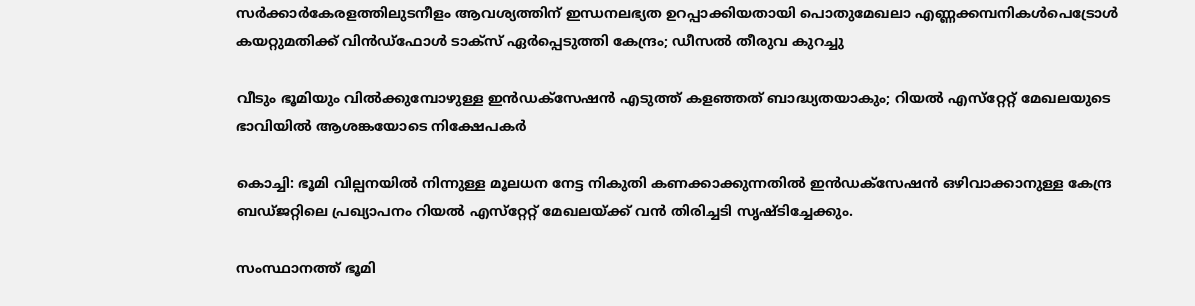സർക്കാർകേരളത്തിലുടനീളം ആവശ്യത്തിന് ഇന്ധനലഭ്യത ഉറപ്പാക്കിയതായി പൊതുമേഖലാ എണ്ണക്കമ്പനികൾപെട്രോൾ കയറ്റുമതിക്ക് വിൻഡ്ഫോൾ ടാക്സ് ഏർപ്പെടുത്തി കേന്ദ്രം; ഡീസൽ തീരുവ കുറച്ചു

വീടും ഭൂമിയും വിൽക്കുമ്പോഴുള്ള ഇൻഡക്സേഷൻ എടുത്ത് കളഞ്ഞത് ബാദ്ധ്യതയാകും; റിയൽ എസ്‌റ്റേറ്റ് മേഖലയുടെ ഭാവിയിൽ ആശങ്കയോടെ നിക്ഷേപകർ

കൊച്ചി: ഭൂമി വില്പനയിൽ നിന്നുള്ള മൂലധന നേട്ട നികുതി കണക്കാക്കുന്നതിൽ ഇൻഡക്‌സേഷൻ ഒഴിവാക്കാനുള്ള കേന്ദ്ര ബഡ്ജറ്റിലെ പ്രഖ്യാപനം റിയൽ എസ്‌റ്റേറ്റ് മേഖലയ്ക്ക് വൻ തിരിച്ചടി സൃഷ്ടിച്ചേക്കും.

സംസ്ഥാനത്ത് ഭൂമി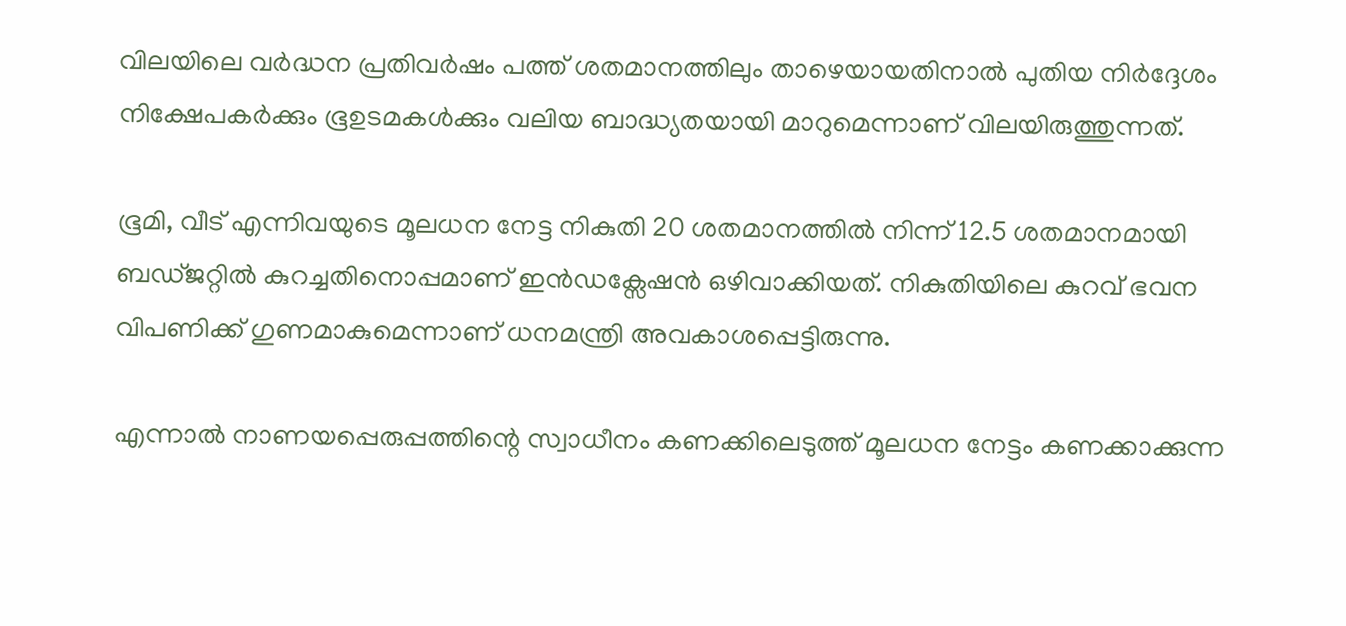വിലയിലെ വർദ്ധന പ്രതിവർഷം പത്ത് ശതമാനത്തിലും താഴെയായതിനാൽ പുതിയ നിർദ്ദേശം നിക്ഷേപകർക്കും ഭൂഉടമകൾക്കും വലിയ ബാദ്ധ്യതയായി മാറുമെന്നാണ് വിലയിരുത്തുന്നത്.

ഭൂമി, വീട് എന്നിവയുടെ മൂലധന നേട്ട നികുതി 20 ശതമാനത്തിൽ നിന്ന് 12.5 ശതമാനമായി ബഡ്‌ജറ്റിൽ കുറച്ചതിനൊപ്പമാണ് ഇൻഡക്സേഷൻ ഒഴിവാക്കിയത്. നികുതിയിലെ കുറവ് ഭവന വിപണിക്ക് ഗുണമാകുമെന്നാണ് ധനമന്ത്രി അവകാശപ്പെട്ടിരുന്നു.

എന്നാൽ നാണയപ്പെരുപ്പത്തിന്റെ സ്വാധീനം കണക്കിലെടുത്ത് മൂലധന നേട്ടം കണക്കാക്കുന്ന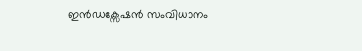ഇൻഡക്സേഷൻ സംവിധാനം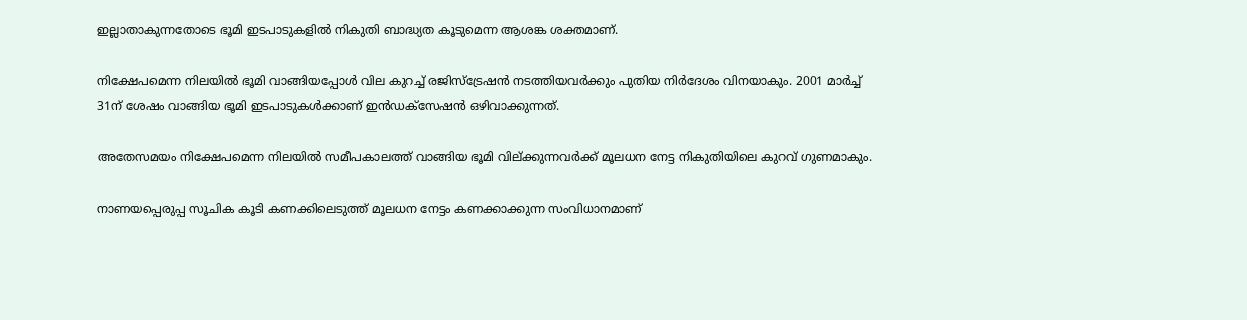ഇല്ലാതാകുന്നതോടെ ഭൂമി ഇടപാടുകളിൽ നികുതി ബാദ്ധ്യത കൂടുമെന്ന ആശങ്ക ശക്തമാണ്.

നിക്ഷേപമെന്ന നിലയിൽ ഭൂമി വാങ്ങിയപ്പോൾ വില കുറച്ച് രജിസ്ട്രേഷൻ നടത്തിയവർക്കും പുതിയ നിർദേശം വിനയാകും. 2001 മാർച്ച് 31ന് ശേഷം വാങ്ങിയ ഭൂമി ഇടപാടുകൾക്കാണ് ഇൻഡക്സേഷൻ ഒഴിവാക്കുന്നത്.

അതേസമയം നിക്ഷേപമെന്ന നിലയിൽ സമീപകാലത്ത് വാങ്ങിയ ഭൂമി വില്ക്കുന്നവർക്ക് മൂലധന നേട്ട നികുതിയിലെ കുറവ് ഗുണമാകും.

നാണയപ്പെരുപ്പ സൂചിക കൂടി കണക്കിലെടുത്ത് മൂലധന നേട്ടം കണക്കാക്കുന്ന സംവിധാനമാണ്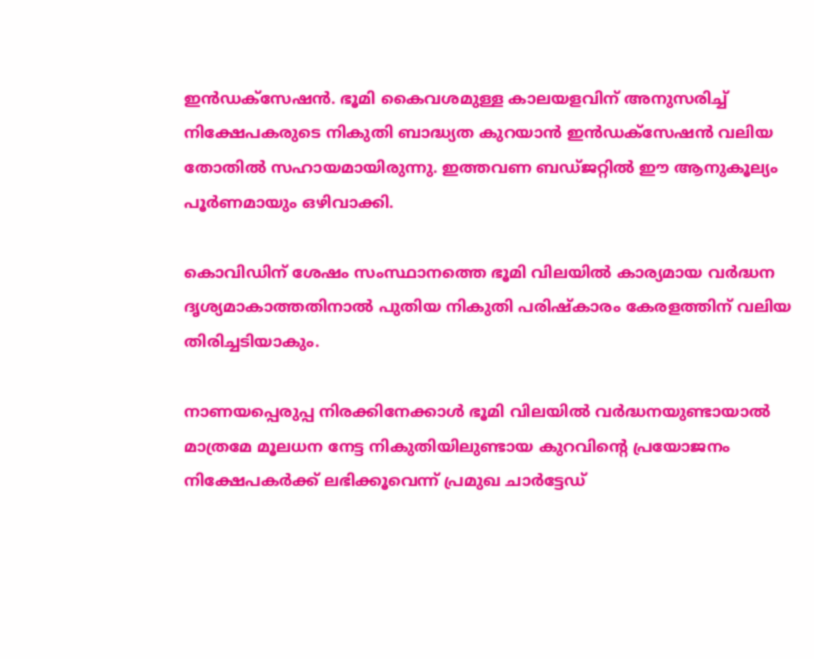ഇൻഡക്‌സേഷൻ. ഭൂമി കൈവശമുള്ള കാലയളവിന് അനുസരിച്ച് നിക്ഷേപകരുടെ നികുതി ബാദ്ധ്യത കുറയാൻ ഇൻഡക്സേഷൻ വലിയ തോതിൽ സഹായമായിരുന്നു. ഇത്തവണ ബഡ്‌ജറ്റിൽ ഈ ആനുകൂല്യം പൂർണമായും ഒഴിവാക്കി.

കൊവിഡിന് ശേഷം സംസ്ഥാനത്തെ ഭൂമി വിലയിൽ കാര്യമായ വർദ്ധന ദൃശ്യമാകാത്തതിനാൽ പുതിയ നികുതി പരിഷ്‌കാരം കേരളത്തിന് വലിയ തിരിച്ചടിയാകും.

നാണയപ്പെരുപ്പ നിരക്കിനേക്കാൾ ഭൂമി വിലയിൽ വർദ്ധനയുണ്ടായാൽ മാത്രമേ മൂലധന നേട്ട നികുതിയിലുണ്ടായ കുറവിന്റെ പ്രയോജനം നിക്ഷേപകർക്ക് ലഭിക്കൂവെന്ന് പ്രമുഖ ചാർട്ടേഡ്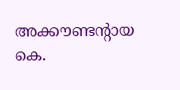അക്കൗണ്ടന്റായ കെ.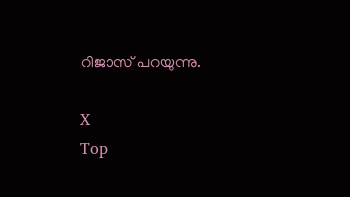റിജാസ് പറയുന്നു.

X
Top